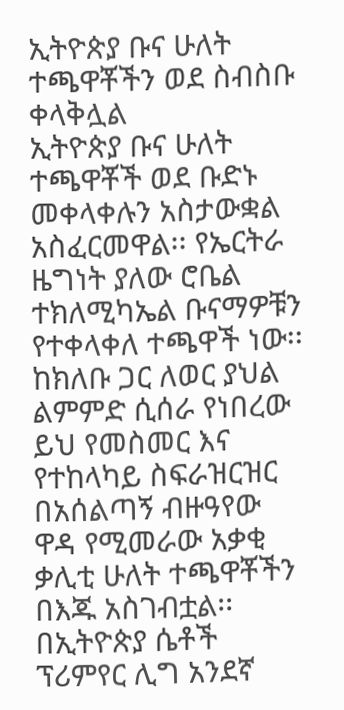ኢትዮጵያ ቡና ሁለት ተጫዋቾችን ወደ ስብስቡ ቀላቅሏል
ኢትዮጵያ ቡና ሁለት ተጫዋቾች ወደ ቡድኑ መቀላቀሉን አስታውቋል አስፈርመዋል፡፡ የኤርትራ ዜግነት ያለው ሮቤል ተክለሚካኤል ቡናማዎቹን የተቀላቀለ ተጫዋች ነው፡፡ ከክለቡ ጋር ለወር ያህል ልምምድ ሲሰራ የነበረው ይህ የመስመር እና የተከላካይ ስፍራዝርዝር
በአሰልጣኝ ብዙዓየው ዋዳ የሚመራው አቃቂ ቃሊቲ ሁለት ተጫዋቾችን በእጁ አስገብቷል፡፡ በኢትዮጵያ ሴቶች ፕሪምየር ሊግ አንደኛ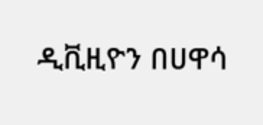ዲቪዚዮን በሀዋሳ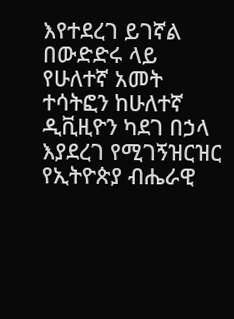እየተደረገ ይገኛል በውድድሩ ላይ የሁለተኛ አመት ተሳትፎን ከሁለተኛ ዲቪዚዮን ካደገ በኃላ እያደረገ የሚገኝዝርዝር
የኢትዮጵያ ብሔራዊ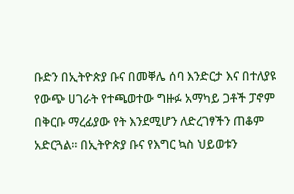ቡድን በኢትዮጵያ ቡና በመቐሌ ሰባ እንድርታ እና በተለያዩ የውጭ ሀገራት የተጫወተው ግዙፉ አማካይ ጋቶች ፓኖም በቅርቡ ማረፊያው የት እንደሚሆን ለድረገፃችን ጠቆም አድርጓል። በኢትዮጵያ ቡና የእግር ኳስ ህይወቱን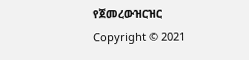የጀመረውዝርዝር
Copyright © 2021